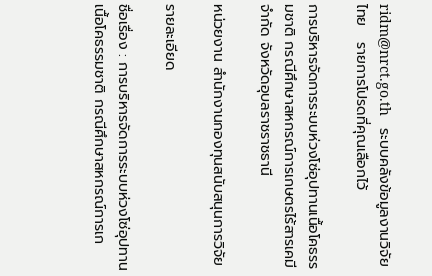ridm@nrct.go.th   ระบบคลังข้อมูลงานวิจัยไทย   รายการโปรดที่คุณเลือกไว้

การบริหารจัดการระบบห่วงโซ่อุปทานเนื้อโคธรรมชาติ กรณีศึกษาสหกรณ์การเกษตรไร้สารเคมี จำกัด จังหวัดอุบลราชราชธานี

หน่วยงาน สำนักงานกองทุนสนับสนุนการวิจัย

รายละเอียด

ชื่อเรื่อง : การบริหารจัดการระบบห่วงโซ่อุปทานเนื้อโคธรรมชาติ กรณีศึกษาสหกรณ์การเก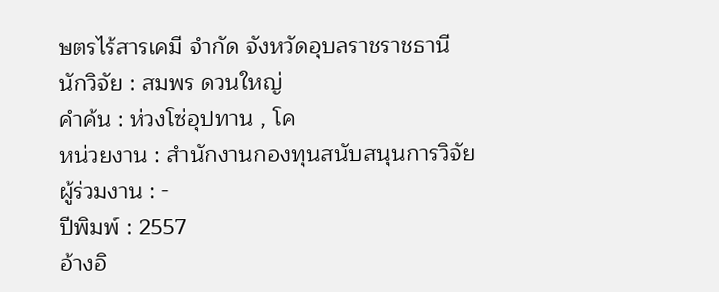ษตรไร้สารเคมี จำกัด จังหวัดอุบลราชราชธานี
นักวิจัย : สมพร ดวนใหญ่
คำค้น : ห่วงโซ่อุปทาน , โค
หน่วยงาน : สำนักงานกองทุนสนับสนุนการวิจัย
ผู้ร่วมงาน : -
ปีพิมพ์ : 2557
อ้างอิ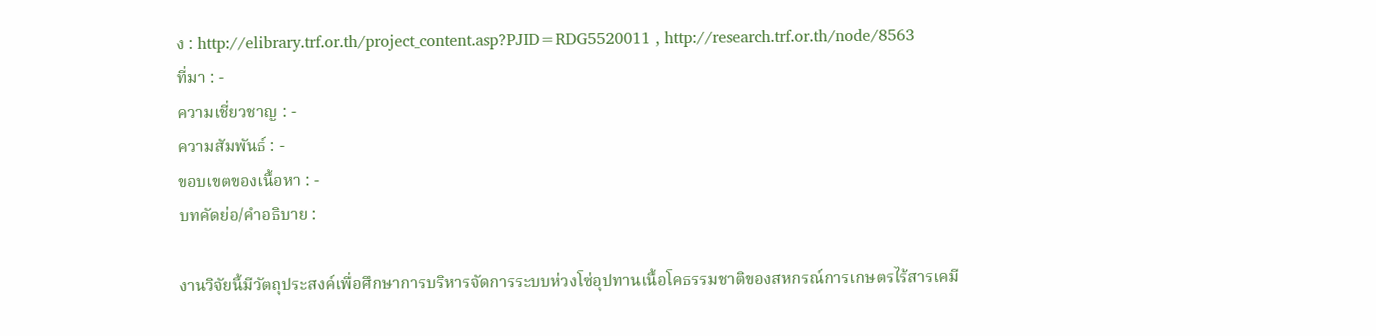ง : http://elibrary.trf.or.th/project_content.asp?PJID=RDG5520011 , http://research.trf.or.th/node/8563
ที่มา : -
ความเชี่ยวชาญ : -
ความสัมพันธ์ : -
ขอบเขตของเนื้อหา : -
บทคัดย่อ/คำอธิบาย :

งานวิจัยนี้มีวัตถุประสงค์เพื่อศึกษาการบริหารจัดการระบบห่วงโซ่อุปทานเนื้อโคธรรมชาติของสหกรณ์การเกษตรไร้สารเคมี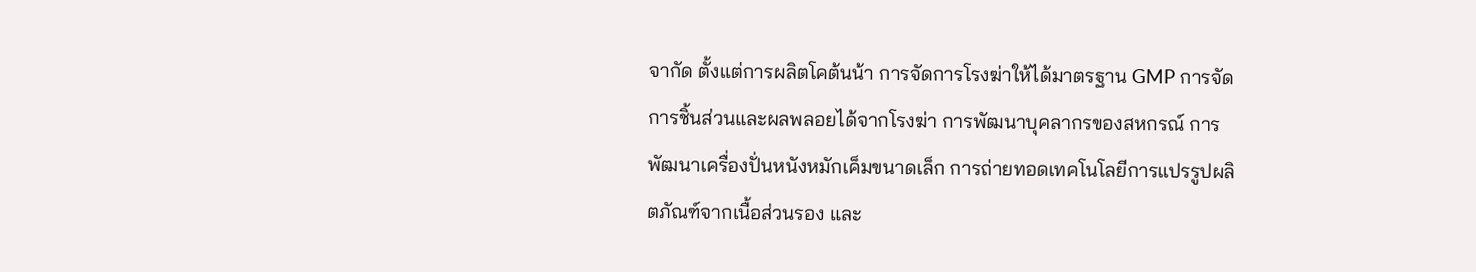จากัด ตั้งแต่การผลิตโคต้นน้า การจัดการโรงฆ่าให้ได้มาตรฐาน GMP การจัดการชิ้นส่วนและผลพลอยได้จากโรงฆ่า การพัฒนาบุคลากรของสหกรณ์ การพัฒนาเครื่องปั่นหนังหมักเค็มขนาดเล็ก การถ่ายทอดเทคโนโลยีการแปรรูปผลิตภัณฑ์จากเนื้อส่วนรอง และ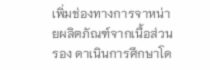เพิ่มช่องทางการจาหน่ายผลิตภัณฑ์จากเนื้อส่วนรอง ดาเนินการศึกษาโด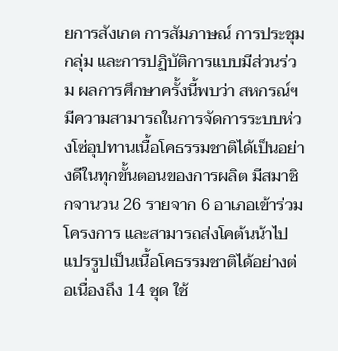ยการสังเกต การสัมภาษณ์ การประชุมกลุ่ม และการปฏิบัติการแบบมีส่วนร่วม ผลการศึกษาครั้งนี้พบว่า สหกรณ์ฯมีความสามารถในการจัดการระบบห่วงโซ่อุปทานเนื้อโคธรรมชาติได้เป็นอย่างดีในทุกขั้นตอนของการผลิต มีสมาชิกจานวน 26 รายจาก 6 อาเภอเข้าร่วมโครงการ และสามารถส่งโคต้นน้าไปแปรรูปเป็นเนื้อโคธรรมชาติได้อย่างต่อเนื่องถึง 14 ชุด ใช้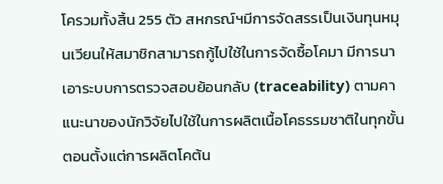โครวมทั้งสิ้น 255 ตัว สหกรณ์ฯมีการจัดสรรเป็นเงินทุนหมุนเวียนให้สมาชิกสามารถกู้ไปใช้ในการจัดซื้อโคมา มีการนาเอาระบบการตรวจสอบย้อนกลับ (traceability) ตามคาแนะนาของนักวิจัยไปใช้ในการผลิตเนื้อโคธรรมชาติในทุกขั้นตอนตั้งแต่การผลิตโคต้น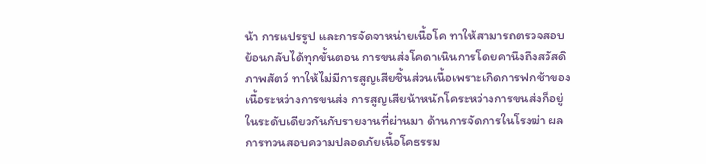น้า การแปรรูป และการจัดจาหน่ายเนื้อโค ทาให้สามารถตรวจสอบย้อนกลับได้ทุกขั้นตอน การขนส่งโคดาเนินการโดยคานึงถึงสวัสดิภาพสัตว์ ทาให้ไม่มีการสูญเสียชิ้นส่วนเนื้อเพราะเกิดการฟกช้าของเนื้อระหว่างการขนส่ง การสูญเสียน้าหนักโคระหว่างการขนส่งก็อยู่ในระดับเดียวกันกับรายงานที่ผ่านมา ด้านการจัดการในโรงฆ่า ผลการทวนสอบความปลอดภัยเนื้อโคธรรม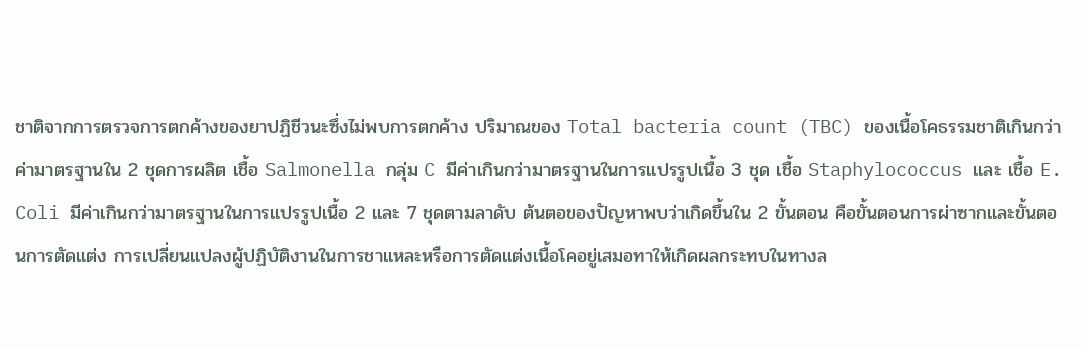ชาติจากการตรวจการตกค้างของยาปฏิชีวนะซึ่งไม่พบการตกค้าง ปริมาณของ Total bacteria count (TBC) ของเนื้อโคธรรมชาติเกินกว่าค่ามาตรฐานใน 2 ชุดการผลิต เชื้อ Salmonella กลุ่ม C มีค่าเกินกว่ามาตรฐานในการแปรรูปเนื้อ 3 ชุด เชื้อ Staphylococcus และ เชื้อ E. Coli มีค่าเกินกว่ามาตรฐานในการแปรรูปเนื้อ 2 และ 7 ชุดตามลาดับ ต้นตอของปัญหาพบว่าเกิดขึ้นใน 2 ขั้นตอน คือขั้นตอนการผ่าซากและขั้นตอนการตัดแต่ง การเปลี่ยนแปลงผู้ปฏิบัติงานในการชาแหละหรือการตัดแต่งเนื้อโคอยู่เสมอทาให้เกิดผลกระทบในทางล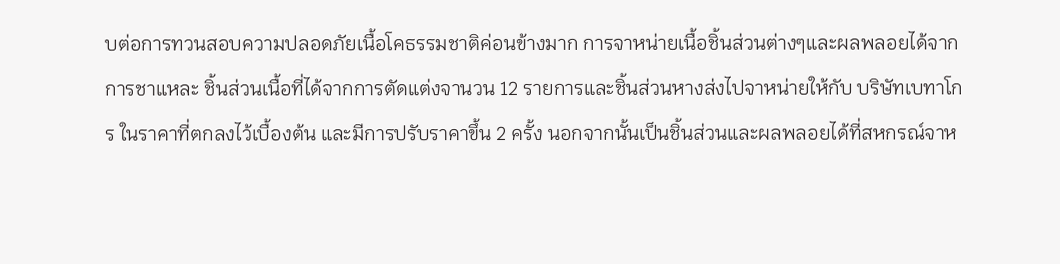บต่อการทวนสอบความปลอดภัยเนื้อโคธรรมชาติค่อนข้างมาก การจาหน่ายเนื้อชิ้นส่วนต่างๆและผลพลอยได้จากการชาแหละ ชิ้นส่วนเนื้อที่ได้จากการตัดแต่งจานวน 12 รายการและชิ้นส่วนหางส่งไปจาหน่ายให้กับ บริษัทเบทาโกร ในราคาที่ตกลงไว้เบื้องต้น และมีการปรับราคาขึ้น 2 ครั้ง นอกจากนั้นเป็นชิ้นส่วนและผลพลอยได้ที่สหกรณ์จาห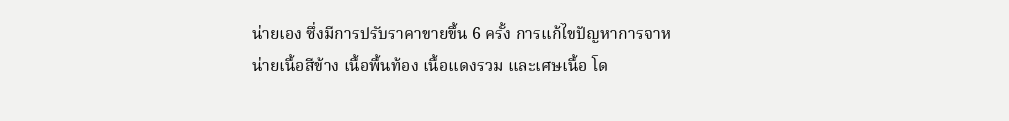น่ายเอง ซึ่งมีการปรับราคาขายขึ้น 6 ครั้ง การแก้ไขปัญหาการจาหน่ายเนื้อสีข้าง เนื้อพื้นท้อง เนื้อแดงรวม และเศษเนื้อ โด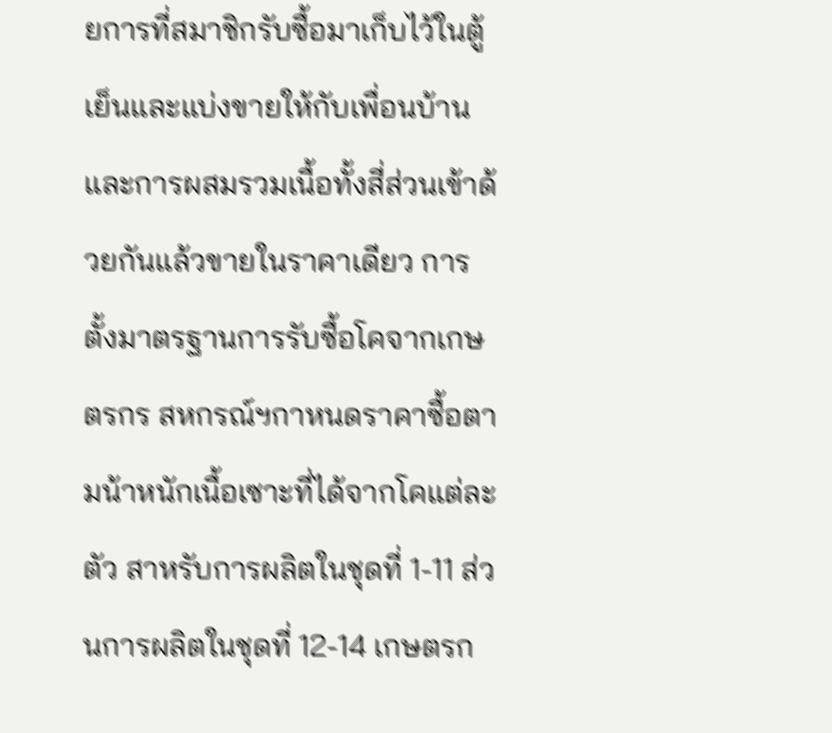ยการที่สมาชิกรับซื้อมาเก็บไว้ในตู้เย็นและแบ่งขายให้กับเพื่อนบ้านและการผสมรวมเนื้อทั้งสี่ส่วนเข้าด้วยกันแล้วขายในราคาเดียว การตั้งมาตรฐานการรับซื้อโคจากเกษตรกร สหกรณ์ฯกาหนดราคาซื้อตามน้าหนักเนื้อเซาะที่ได้จากโคแต่ละตัว สาหรับการผลิตในชุดที่ 1-11 ส่วนการผลิตในชุดที่ 12-14 เกษตรก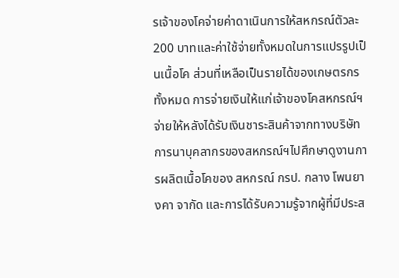รเจ้าของโคจ่ายค่าดาเนินการให้สหกรณ์ตัวละ 200 บาทและค่าใช้จ่ายทั้งหมดในการแปรรูปเป็นเนื้อโค ส่วนที่เหลือเป็นรายได้ของเกษตรกรทั้งหมด การจ่ายเงินให้แก่เจ้าของโคสหกรณ์ฯจ่ายให้หลังได้รับเงินชาระสินค้าจากทางบริษัท การนาบุคลากรของสหกรณ์ฯไปศึกษาดูงานการผลิตเนื้อโคของ สหกรณ์ กรป. กลาง โพนยางคา จากัด และการได้รับความรู้จากผู้ที่มีประส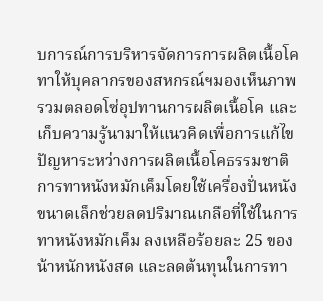บการณ์การบริหารจัดการการผลิตเนื้อโค ทาให้บุคลากรของสหกรณ์ฯมองเห็นภาพรวมตลอดโซ่อุปทานการผลิตเนื้อโค และเก็บความรู้นามาให้แนวคิดเพื่อการแก้ไขปัญหาระหว่างการผลิตเนื้อโคธรรมชาติ การทาหนังหมักเค็มโดยใช้เครื่องปั่นหนังขนาดเล็กช่วยลดปริมาณเกลือที่ใช้ในการทาหนังหมักเค็ม ลงเหลือร้อยละ 25 ของน้าหนักหนังสด และลดต้นทุนในการทา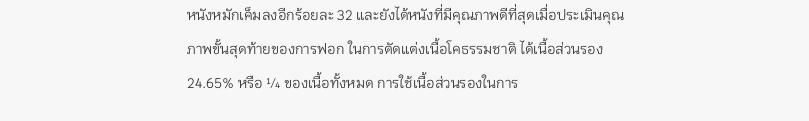หนังหมักเค็มลงอีกร้อยละ 32 และยังได้หนังที่มีคุณภาพดีที่สุดเมื่อประเมินคุณภาพขั้นสุดท้ายของการฟอก ในการตัดแต่งเนื้อโคธรรมชาติ ได้เนื้อส่วนรอง 24.65% หรือ ¼ ของเนื้อทั้งหมด การใช้เนื้อส่วนรองในการ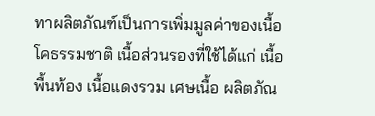ทาผลิตภัณฑ์เป็นการเพิ่มมูลค่าของเนื้อโคธรรมชาติ เนื้อส่วนรองที่ใช้ได้แก่ เนื้อพื้นท้อง เนื้อแดงรวม เศษเนื้อ ผลิตภัณ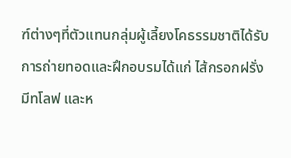ฑ์ต่างๆที่ตัวแทนกลุ่มผู้เลี้ยงโคธรรมชาติได้รับการถ่ายทอดและฝึกอบรมได้แก่ ไส้กรอกฝรั่ง มีทโลฟ และห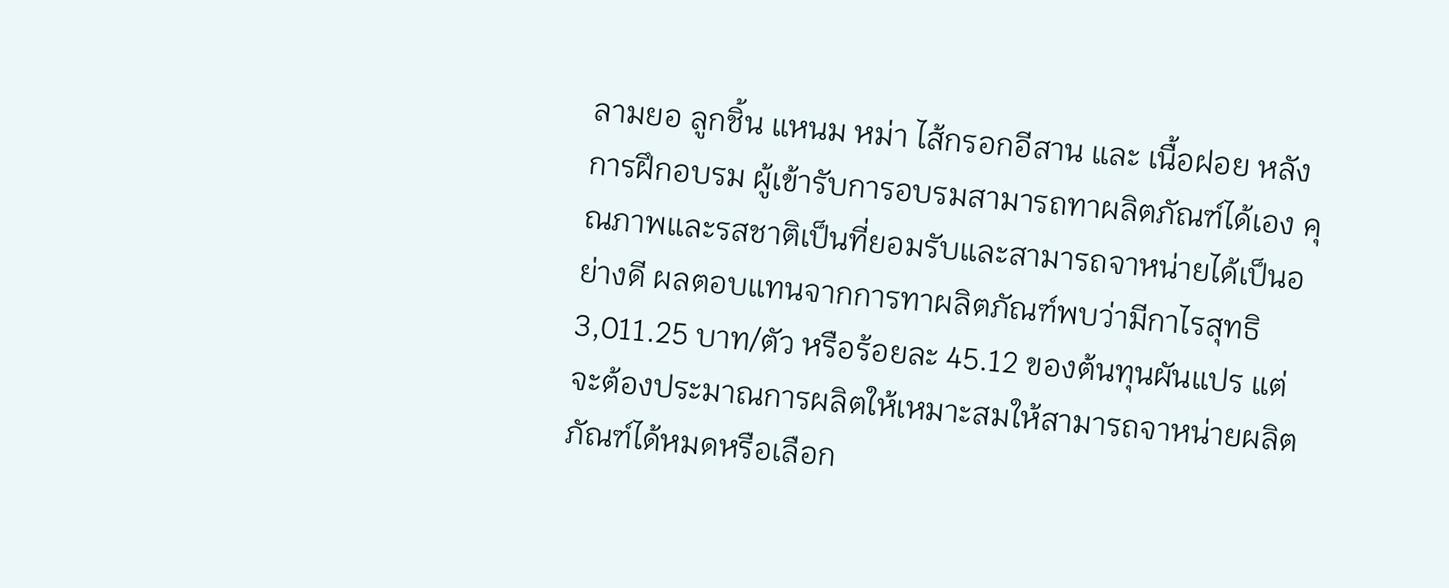ลามยอ ลูกชิ้น แหนม หม่า ไส้กรอกอีสาน และ เนื้อฝอย หลังการฝึกอบรม ผู้เข้ารับการอบรมสามารถทาผลิตภัณฑ์ได้เอง คุณภาพและรสชาติเป็นที่ยอมรับและสามารถจาหน่ายได้เป็นอย่างดี ผลตอบแทนจากการทาผลิตภัณฑ์พบว่ามีกาไรสุทธิ 3,011.25 บาท/ตัว หรือร้อยละ 45.12 ของต้นทุนผันแปร แต่จะต้องประมาณการผลิตให้เหมาะสมให้สามารถจาหน่ายผลิตภัณฑ์ได้หมดหรือเลือก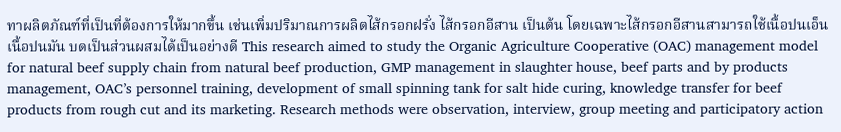ทาผลิตภัณฑ์ที่เป็นที่ต้องการให้มากขึ้น เช่นเพิ่มปริมาณการผลิตไส้กรอกฝรั่ง ไส้กรอกอีสาน เป็นต้น โดยเฉพาะไส้กรอกอีสานสามารถใช้เนื้อปนเอ็น เนื้อปนมัน บดเป็นส่วนผสมได้เป็นอย่างดี This research aimed to study the Organic Agriculture Cooperative (OAC) management model for natural beef supply chain from natural beef production, GMP management in slaughter house, beef parts and by products management, OAC’s personnel training, development of small spinning tank for salt hide curing, knowledge transfer for beef products from rough cut and its marketing. Research methods were observation, interview, group meeting and participatory action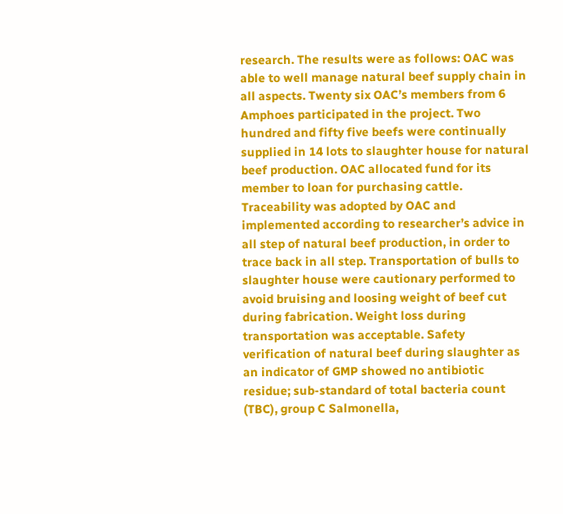research. The results were as follows: OAC was able to well manage natural beef supply chain in all aspects. Twenty six OAC’s members from 6 Amphoes participated in the project. Two hundred and fifty five beefs were continually supplied in 14 lots to slaughter house for natural beef production. OAC allocated fund for its member to loan for purchasing cattle. Traceability was adopted by OAC and implemented according to researcher’s advice in all step of natural beef production, in order to trace back in all step. Transportation of bulls to slaughter house were cautionary performed to avoid bruising and loosing weight of beef cut during fabrication. Weight loss during transportation was acceptable. Safety verification of natural beef during slaughter as an indicator of GMP showed no antibiotic residue; sub-standard of total bacteria count (TBC), group C Salmonella,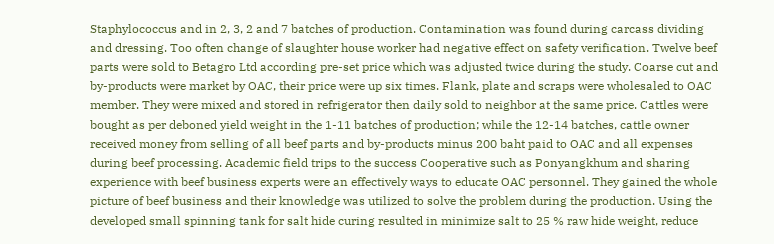Staphylococcus and in 2, 3, 2 and 7 batches of production. Contamination was found during carcass dividing and dressing. Too often change of slaughter house worker had negative effect on safety verification. Twelve beef parts were sold to Betagro Ltd according pre-set price which was adjusted twice during the study. Coarse cut and by-products were market by OAC, their price were up six times. Flank, plate and scraps were wholesaled to OAC member. They were mixed and stored in refrigerator then daily sold to neighbor at the same price. Cattles were bought as per deboned yield weight in the 1-11 batches of production; while the 12-14 batches, cattle owner received money from selling of all beef parts and by-products minus 200 baht paid to OAC and all expenses during beef processing. Academic field trips to the success Cooperative such as Ponyangkhum and sharing experience with beef business experts were an effectively ways to educate OAC personnel. They gained the whole picture of beef business and their knowledge was utilized to solve the problem during the production. Using the developed small spinning tank for salt hide curing resulted in minimize salt to 25 % raw hide weight, reduce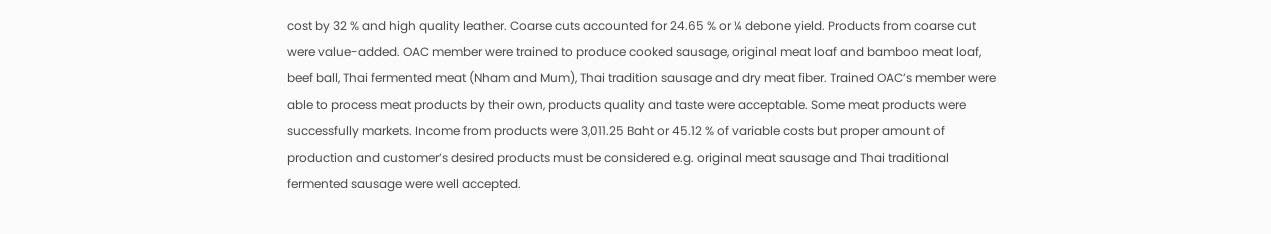cost by 32 % and high quality leather. Coarse cuts accounted for 24.65 % or ¼ debone yield. Products from coarse cut were value-added. OAC member were trained to produce cooked sausage, original meat loaf and bamboo meat loaf, beef ball, Thai fermented meat (Nham and Mum), Thai tradition sausage and dry meat fiber. Trained OAC’s member were able to process meat products by their own, products quality and taste were acceptable. Some meat products were successfully markets. Income from products were 3,011.25 Baht or 45.12 % of variable costs but proper amount of production and customer’s desired products must be considered e.g. original meat sausage and Thai traditional fermented sausage were well accepted.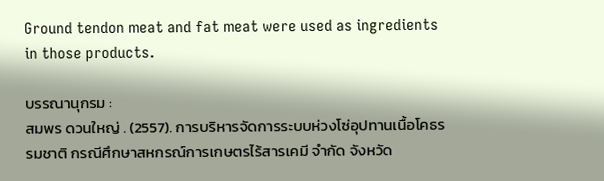Ground tendon meat and fat meat were used as ingredients in those products.

บรรณานุกรม :
สมพร ดวนใหญ่ . (2557). การบริหารจัดการระบบห่วงโซ่อุปทานเนื้อโคธรรมชาติ กรณีศึกษาสหกรณ์การเกษตรไร้สารเคมี จำกัด จังหวัด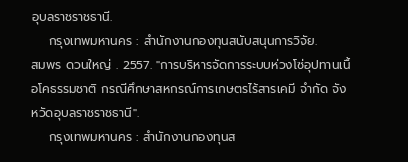อุบลราชราชธานี.
    กรุงเทพมหานคร : สำนักงานกองทุนสนับสนุนการวิจัย.
สมพร ดวนใหญ่ . 2557. "การบริหารจัดการระบบห่วงโซ่อุปทานเนื้อโคธรรมชาติ กรณีศึกษาสหกรณ์การเกษตรไร้สารเคมี จำกัด จังหวัดอุบลราชราชธานี".
    กรุงเทพมหานคร : สำนักงานกองทุนส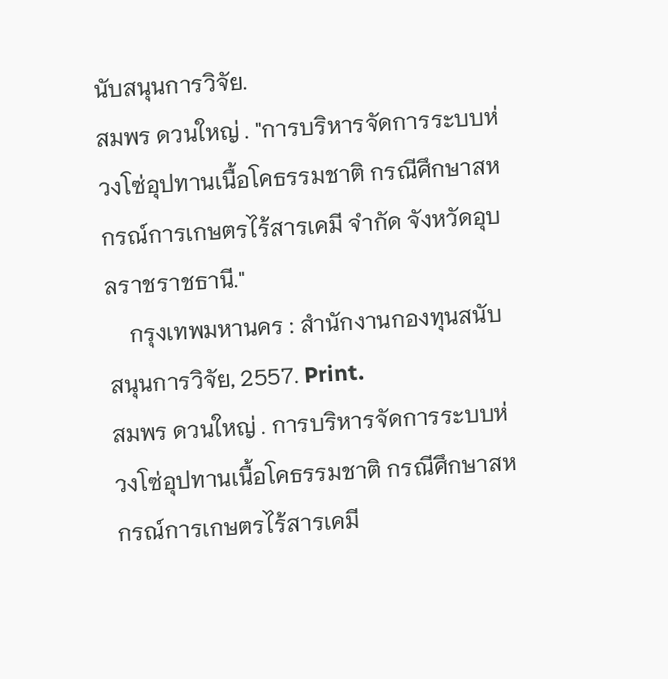นับสนุนการวิจัย.
สมพร ดวนใหญ่ . "การบริหารจัดการระบบห่วงโซ่อุปทานเนื้อโคธรรมชาติ กรณีศึกษาสหกรณ์การเกษตรไร้สารเคมี จำกัด จังหวัดอุบลราชราชธานี."
    กรุงเทพมหานคร : สำนักงานกองทุนสนับสนุนการวิจัย, 2557. Print.
สมพร ดวนใหญ่ . การบริหารจัดการระบบห่วงโซ่อุปทานเนื้อโคธรรมชาติ กรณีศึกษาสหกรณ์การเกษตรไร้สารเคมี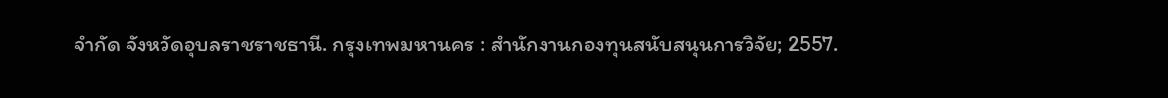จำกัด จังหวัดอุบลราชราชธานี. กรุงเทพมหานคร : สำนักงานกองทุนสนับสนุนการวิจัย; 2557.